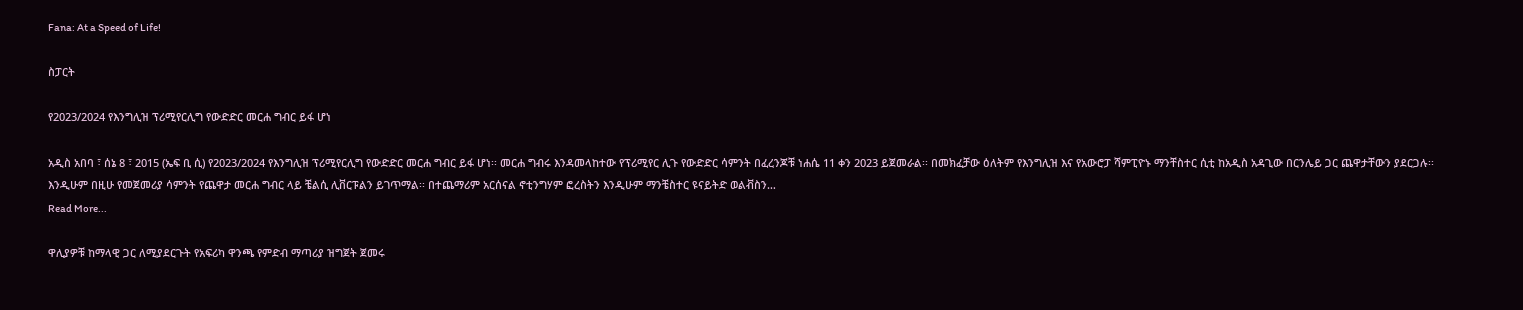Fana: At a Speed of Life!

ስፓርት

የ2023/2024 የእንግሊዝ ፕሪሚየርሊግ የውድድር መርሐ ግብር ይፋ ሆነ

አዲስ አበባ ፣ ሰኔ 8 ፣ 2015 (ኤፍ ቢ ሲ) የ2023/2024 የእንግሊዝ ፕሪሚየርሊግ የውድድር መርሐ ግብር ይፋ ሆነ፡፡ መርሐ ግብሩ እንዳመላከተው የፕሪሚየር ሊጉ የውድድር ሳምንት በፈረንጆቹ ነሐሴ 11 ቀን 2023 ይጀመራል፡፡ በመክፈቻው ዕለትም የእንግሊዝ እና የአውሮፓ ሻምፒዮኑ ማንቸስተር ሲቲ ከአዲስ አዳጊው በርንሌይ ጋር ጨዋታቸውን ያደርጋሉ፡፡ እንዲሁም በዚሁ የመጀመሪያ ሳምንት የጨዋታ መርሐ ግብር ላይ ቼልሲ ሊቨርፑልን ይገጥማል፡፡ በተጨማሪም አርሰናል ኖቲንግሃም ፎረስትን እንዲሁም ማንቼስተር ዩናይትድ ወልቭስን…
Read More...

ዋሊያዎቹ ከማላዊ ጋር ለሚያደርጉት የአፍሪካ ዋንጫ የምድብ ማጣሪያ ዝግጀት ጀመሩ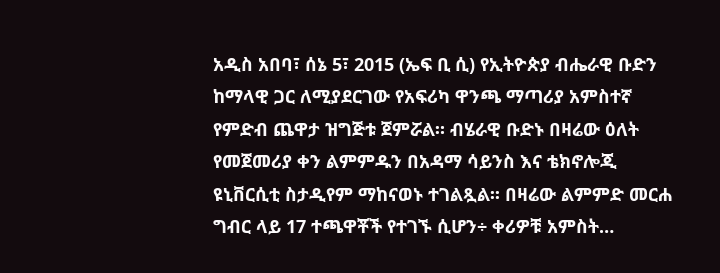አዲስ አበባ፣ ሰኔ 5፣ 2015 (ኤፍ ቢ ሲ) የኢትዮጵያ ብሔራዊ ቡድን ከማላዊ ጋር ለሚያደርገው የአፍሪካ ዋንጫ ማጣሪያ አምስተኛ የምድብ ጨዋታ ዝግጅቱ ጀምሯል። ብሄራዊ ቡድኑ በዛሬው ዕለት የመጀመሪያ ቀን ልምምዱን በአዳማ ሳይንስ እና ቴክኖሎጂ ዩኒቨርሲቲ ስታዲየም ማከናወኑ ተገልጿል፡፡ በዛሬው ልምምድ መርሐ ግብር ላይ 17 ተጫዋቾች የተገኙ ሲሆን÷ ቀሪዎቹ አምስት…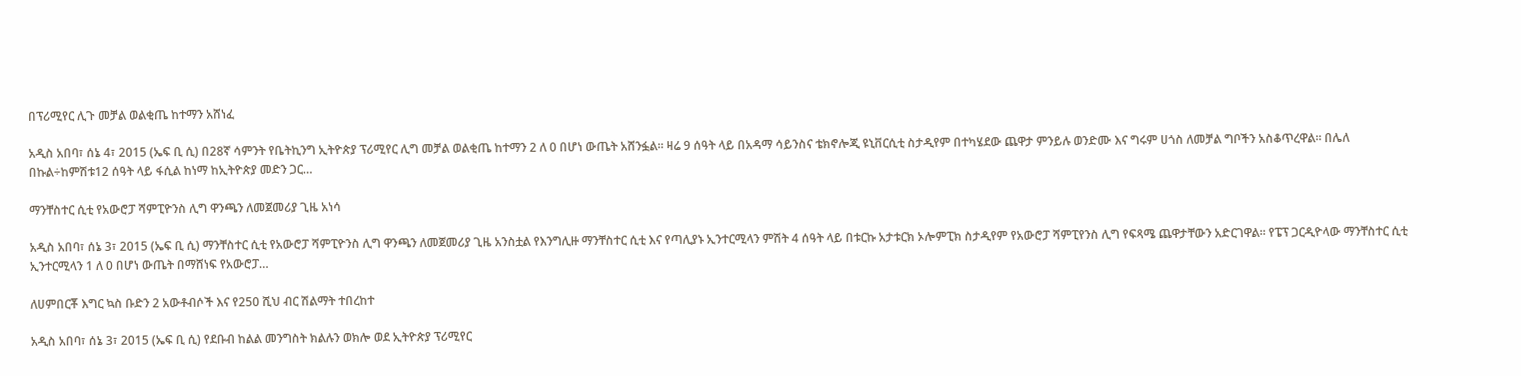በፕሪሚየር ሊጉ መቻል ወልቂጤ ከተማን አሸነፈ

አዲስ አበባ፣ ሰኔ 4፣ 2015 (ኤፍ ቢ ሲ) በ28ኛ ሳምንት የቤትኪንግ ኢትዮጵያ ፕሪሚየር ሊግ መቻል ወልቂጤ ከተማን 2 ለ 0 በሆነ ውጤት አሸንፏል፡፡ ዛሬ 9 ሰዓት ላይ በአዳማ ሳይንስና ቴክኖሎጂ ዩኒቨርሲቲ ስታዲየም በተካሄደው ጨዋታ ምንይሉ ወንድሙ እና ግሩም ሀጎስ ለመቻል ግቦችን አስቆጥረዋል፡፡ በሌለ በኩል÷ከምሽቱ12 ሰዓት ላይ ፋሲል ከነማ ከኢትዮጵያ መድን ጋር…

ማንቸስተር ሲቲ የአውሮፓ ሻምፒዮንስ ሊግ ዋንጫን ለመጀመሪያ ጊዜ አነሳ

አዲስ አበባ፣ ሰኔ 3፣ 2015 (ኤፍ ቢ ሲ) ማንቸስተር ሲቲ የአውሮፓ ሻምፒዮንስ ሊግ ዋንጫን ለመጀመሪያ ጊዜ አንስቷል የእንግሊዙ ማንቸስተር ሲቲ እና የጣሊያኑ ኢንተርሚላን ምሽት 4 ሰዓት ላይ በቱርኩ አታቱርክ ኦሎምፒክ ስታዲየም የአውሮፓ ሻምፒየንስ ሊግ የፍጻሜ ጨዋታቸውን አድርገዋል፡፡ የፔፕ ጋርዲዮላው ማንቸስተር ሲቲ ኢንተርሚላን 1 ለ 0 በሆነ ውጤት በማሸነፍ የአውሮፓ…

ለሀምበርቾ እግር ኳስ ቡድን 2 አውቶብሶች እና የ250 ሺህ ብር ሽልማት ተበረከተ

አዲስ አበባ፣ ሰኔ 3፣ 2015 (ኤፍ ቢ ሲ) የደቡብ ከልል መንግስት ክልሉን ወክሎ ወደ ኢትዮጵያ ፕሪሚየር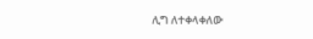ሊግ ለተቀላቀለው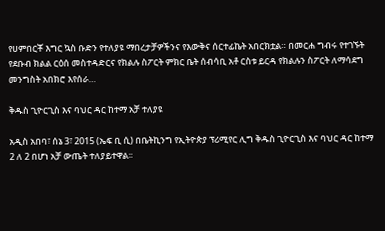የሀምበርቾ እግር ኳስ ቡድን የተለያዩ ማበረታቻዎችንና የእውቅና ሰርተፊኬት አበርክቷል። በመርሐ ግብሩ የተገኙት የደቡብ ክልል ርዕሰ መስተዳድርና የክልሉ ስፖርት ምክር ቤት ሰብሳቢ አቶ ርስቱ ይርዳ የክልሉን ስፖርት ለማሳደግ መንግስት አበክሮ እየሰራ…

ቅዱስ ጊዮርጊስ እና ባህር ዳር ከተማ አቻ ተለያዩ

አዲስ አበባ፣ ሰኔ 3፣ 2015 (ኤፍ ቢ ሲ) በቤትኪንግ የኢትዮጵያ ፕሪሚየር ሊግ ቅዱስ ጊዮርጊስ እና ባህር ዳር ከተማ 2 ለ 2 በሆነ አቻ ውጤት ተለያይተዋል፡፡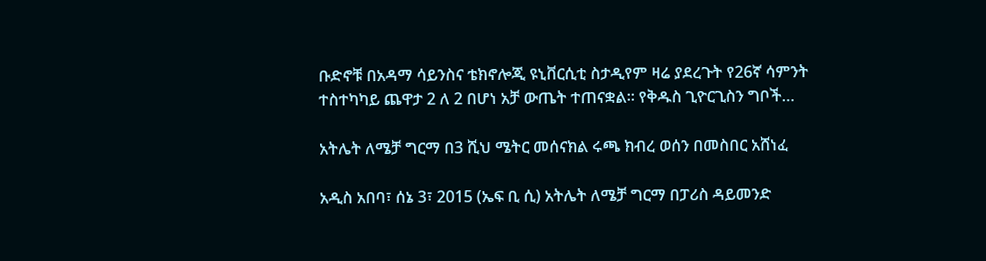ቡድኖቹ በአዳማ ሳይንስና ቴክኖሎጂ ዩኒቨርሲቲ ስታዲየም ዛሬ ያደረጉት የ26ኛ ሳምንት ተስተካካይ ጨዋታ 2 ለ 2 በሆነ አቻ ውጤት ተጠናቋል፡፡ የቅዱስ ጊዮርጊስን ግቦች…

አትሌት ለሜቻ ግርማ በ3 ሺህ ሜትር መሰናክል ሩጫ ክብረ ወሰን በመስበር አሸነፈ

አዲስ አበባ፣ ሰኔ 3፣ 2015 (ኤፍ ቢ ሲ) አትሌት ለሜቻ ግርማ በፓሪስ ዳይመንድ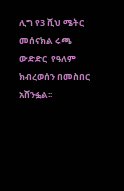ሊግ የ3 ሺህ ሜትር መሰናክል ሩጫ ውድድር  የዓለም ክብረወሰን በመስበር አሸንፏል፡፡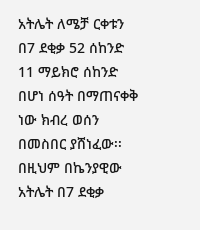አትሌት ለሜቻ ርቀቱን በ7 ደቂቃ 52 ሰከንድ 11 ማይክሮ ሰከንድ በሆነ ሰዓት በማጠናቀቅ ነው ክብረ ወሰን በመስበር ያሸነፈው፡፡ በዚህም በኬንያዊው አትሌት በ7 ደቂቃ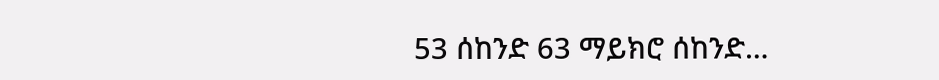53 ሰከንድ 63 ማይክሮ ሰከንድ…